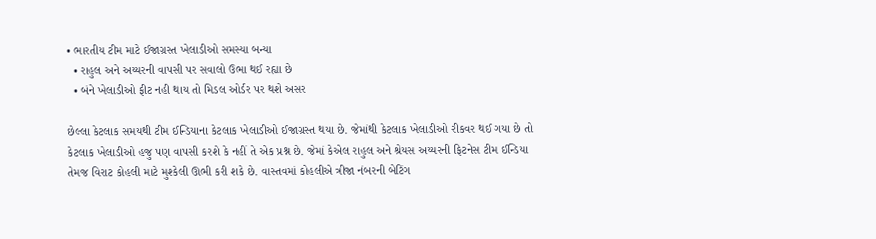• ભારતીય ટીમ માટે ઈજાગ્રસ્ત ખેલાડીઓ સમસ્યા બન્યા
  • રાહુલ અને અય્યરની વાપસી પર સવાલો ઉભા થઈ રહ્યા છે
  • બંને ખેલાડીઓ ફીટ નહી થાય તો મિડલ ઓર્ડર પર થશે અસર

છેલ્લા કેટલાક સમયથી ટીમ ઈન્ડિયાના કેટલાક ખેલાડીઓ ઈજાગ્રસ્ત થયા છે. જેમાંથી કેટલાક ખેલાડીઓ રીકવર થઈ ગયા છે તો કેટલાક ખેલાડીઓ હજુ પણ વાપસી કરશે કે નહીં તે એક પ્રશ્ન છે. જેમાં કેએલ રાહુલ અને શ્રેયસ અય્યરની ફિટનેસ ટીમ ઈન્ડિયા તેમજ વિરાટ કોહલી માટે મુશ્કેલી ઊભી કરી શકે છે. વાસ્તવમાં કોહલીએ ત્રીજા નંબરની બેટિંગ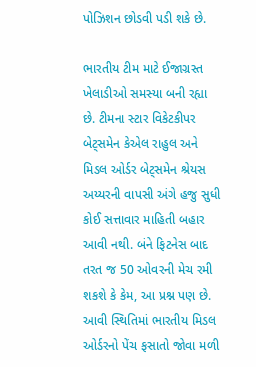પોઝિશન છોડવી પડી શકે છે.

ભારતીય ટીમ માટે ઈજાગ્રસ્ત ખેલાડીઓ સમસ્યા બની રહ્યા છે. ટીમના સ્ટાર વિકેટકીપર બેટ્સમેન કેએલ રાહુલ અને મિડલ ઓર્ડર બેટ્સમેન શ્રેયસ અય્યરની વાપસી અંગે હજુ સુધી કોઈ સત્તાવાર માહિતી બહાર આવી નથી. બંને ફિટનેસ બાદ તરત જ 50 ઓવરની મેચ રમી શકશે કે કેમ, આ પ્રશ્ન પણ છે. આવી સ્થિતિમાં ભારતીય મિડલ ઓર્ડરનો પેંચ ફસાતો જોવા મળી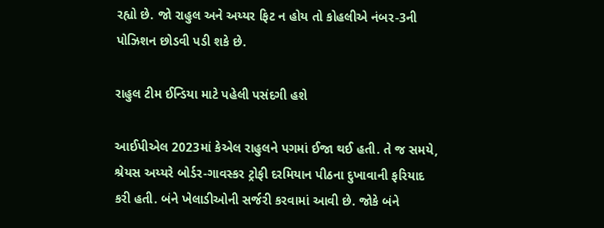રહ્યો છે. જો રાહુલ અને અય્યર ફિટ ન હોય તો કોહલીએ નંબર-3ની પોઝિશન છોડવી પડી શકે છે.

રાહુલ ટીમ ઈન્ડિયા માટે પહેલી પસંદગી હશે

આઈપીએલ 2023માં કેએલ રાહુલને પગમાં ઈજા થઈ હતી. તે જ સમયે, શ્રેયસ અય્યરે બોર્ડર-ગાવસ્કર ટ્રોફી દરમિયાન પીઠના દુખાવાની ફરિયાદ કરી હતી. બંને ખેલાડીઓની સર્જરી કરવામાં આવી છે. જોકે બંને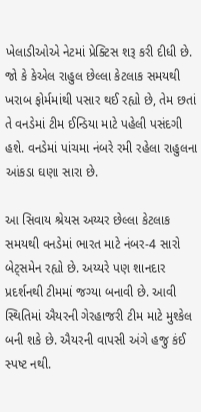ખેલાડીઓએ નેટમાં પ્રેક્ટિસ શરૂ કરી દીધી છે. જો કે કેએલ રાહુલ છેલ્લા કેટલાક સમયથી ખરાબ ફોર્મમાંથી પસાર થઈ રહ્યો છે, તેમ છતાં તે વનડેમાં ટીમ ઈન્ડિયા માટે પહેલી પસંદગી હશે. વનડેમાં પાંચમા નંબરે રમી રહેલા રાહુલના આંકડા ઘણા સારા છે.

આ સિવાય શ્રેયસ અય્યર છેલ્લા કેટલાક સમયથી વનડેમાં ભારત માટે નંબર-4 સારો બેટ્સમેન રહ્યો છે. અય્યરે પણ શાનદાર પ્રદર્શનથી ટીમમાં જગ્યા બનાવી છે. આવી સ્થિતિમાં ઐયરની ગેરહાજરી ટીમ માટે મુશ્કેલ બની શકે છે. ઐયરની વાપસી અંગે હજુ કંઈ સ્પષ્ટ નથી.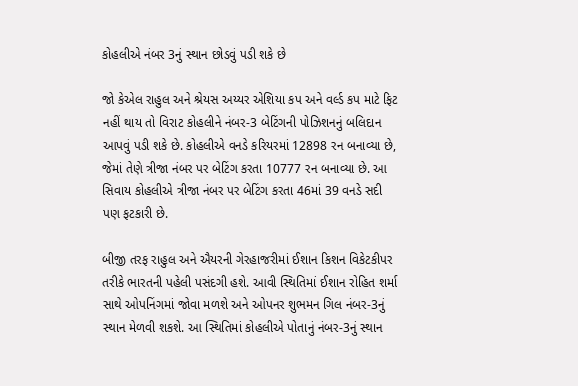કોહલીએ નંબર 3નું સ્થાન છોડવું પડી શકે છે

જો કેએલ રાહુલ અને શ્રેયસ અય્યર એશિયા કપ અને વર્લ્ડ કપ માટે ફિટ નહીં થાય તો વિરાટ કોહલીને નંબર-3 બેટિંગની પોઝિશનનું બલિદાન આપવું પડી શકે છે. કોહલીએ વનડે કરિયરમાં 12898 રન બનાવ્યા છે, જેમાં તેણે ત્રીજા નંબર પર બેટિંગ કરતા 10777 રન બનાવ્યા છે. આ સિવાય કોહલીએ ત્રીજા નંબર પર બેટિંગ કરતા 46માં 39 વનડે સદી પણ ફટકારી છે.

બીજી તરફ રાહુલ અને ઐયરની ગેરહાજરીમાં ઈશાન કિશન વિકેટકીપર તરીકે ભારતની પહેલી પસંદગી હશે. આવી સ્થિતિમાં ઈશાન રોહિત શર્મા સાથે ઓપનિંગમાં જોવા મળશે અને ઓપનર શુભમન ગિલ નંબર-3નું સ્થાન મેળવી શકશે. આ સ્થિતિમાં કોહલીએ પોતાનું નંબર-3નું સ્થાન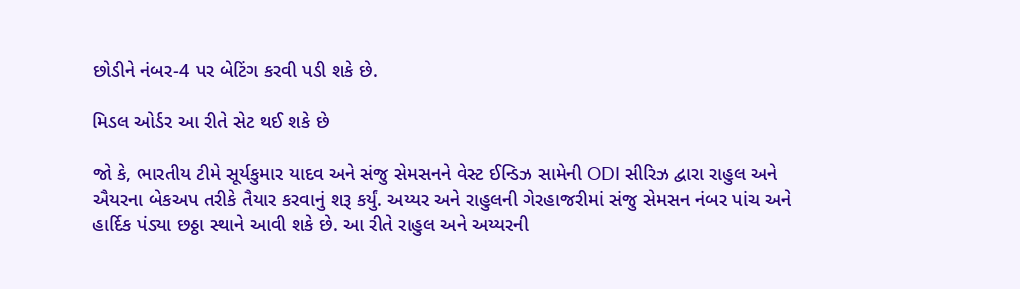છોડીને નંબર-4 પર બેટિંગ કરવી પડી શકે છે.

મિડલ ઓર્ડર આ રીતે સેટ થઈ શકે છે

જો કે, ભારતીય ટીમે સૂર્યકુમાર યાદવ અને સંજુ સેમસનને વેસ્ટ ઈન્ડિઝ સામેની ODI સીરિઝ દ્વારા રાહુલ અને ઐયરના બેકઅપ તરીકે તૈયાર કરવાનું શરૂ કર્યું. અય્યર અને રાહુલની ગેરહાજરીમાં સંજુ સેમસન નંબર પાંચ અને હાર્દિક પંડ્યા છઠ્ઠા સ્થાને આવી શકે છે. આ રીતે રાહુલ અને અય્યરની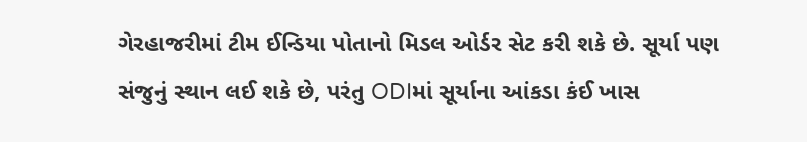ગેરહાજરીમાં ટીમ ઈન્ડિયા પોતાનો મિડલ ઓર્ડર સેટ કરી શકે છે. સૂર્યા પણ સંજુનું સ્થાન લઈ શકે છે, પરંતુ ODIમાં સૂર્યાના આંકડા કંઈ ખાસ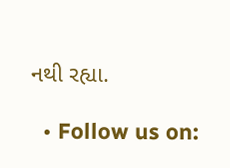નથી રહ્યા.

  • Follow us on: